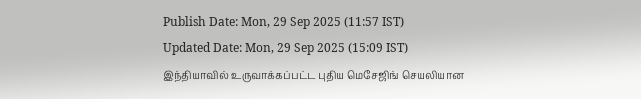Publish Date: Mon, 29 Sep 2025 (11:57 IST)
Updated Date: Mon, 29 Sep 2025 (15:09 IST)
இந்தியாவில் உருவாக்கப்பட்ட புதிய மெசேஜிங் செயலியான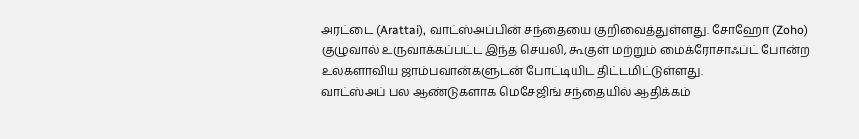அரட்டை (Arattai), வாட்ஸ்அப்பின் சந்தையை குறிவைத்துள்ளது. சோஹோ (Zoho) குழுவால் உருவாக்கப்பட்ட இந்த செயலி, கூகுள் மற்றும் மைக்ரோசாஃப்ட் போன்ற உலகளாவிய ஜாம்பவான்களுடன் போட்டியிட திட்டமிட்டுள்ளது.
வாட்ஸ்அப் பல ஆண்டுகளாக மெசேஜிங் சந்தையில் ஆதிக்கம்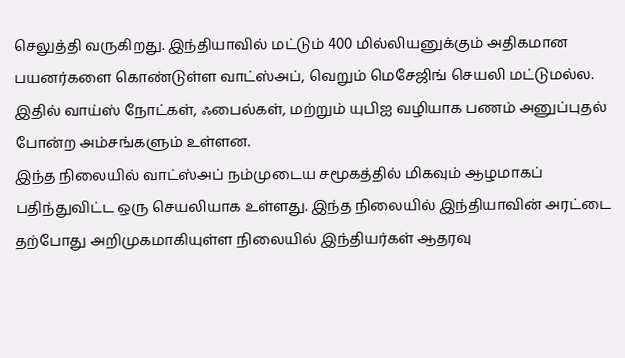செலுத்தி வருகிறது. இந்தியாவில் மட்டும் 400 மில்லியனுக்கும் அதிகமான பயனர்களை கொண்டுள்ள வாட்ஸ்அப், வெறும் மெசேஜிங் செயலி மட்டுமல்ல. இதில் வாய்ஸ் நோட்கள், ஃபைல்கள், மற்றும் யுபிஐ வழியாக பணம் அனுப்புதல் போன்ற அம்சங்களும் உள்ளன.
இந்த நிலையில் வாட்ஸ்அப் நம்முடைய சமூகத்தில் மிகவும் ஆழமாகப் பதிந்துவிட்ட ஒரு செயலியாக உள்ளது. இந்த நிலையில் இந்தியாவின் அரட்டை தற்போது அறிமுகமாகியுள்ள நிலையில் இந்தியர்கள் ஆதரவு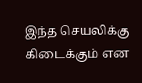இந்த செயலிக்கு கிடைக்கும் என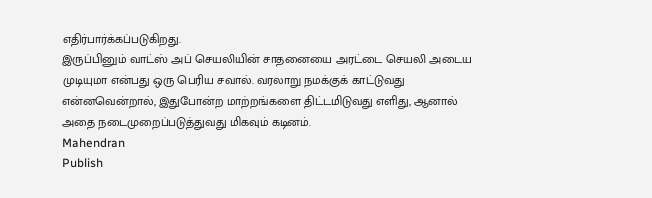எதிர்பார்க்கப்படுகிறது.
இருப்பினும் வாட்ஸ் அப் செயலியின் சாதனையை அரட்டை செயலி அடைய முடியுமா என்பது ஒரு பெரிய சவால். வரலாறு நமக்குக் காட்டுவது என்னவென்றால், இதுபோன்ற மாற்றங்களை திட்டமிடுவது எளிது, ஆனால் அதை நடைமுறைப்படுத்துவது மிகவும் கடினம்.
Mahendran
Publish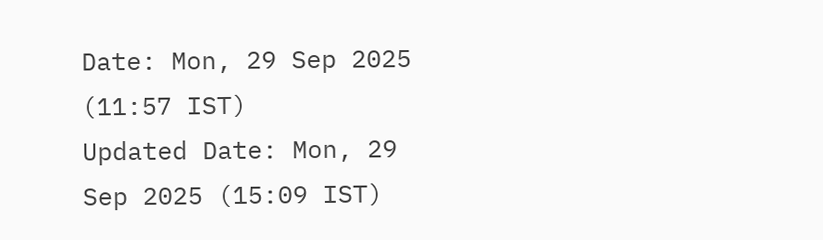Date: Mon, 29 Sep 2025 (11:57 IST)
Updated Date: Mon, 29 Sep 2025 (15:09 IST)